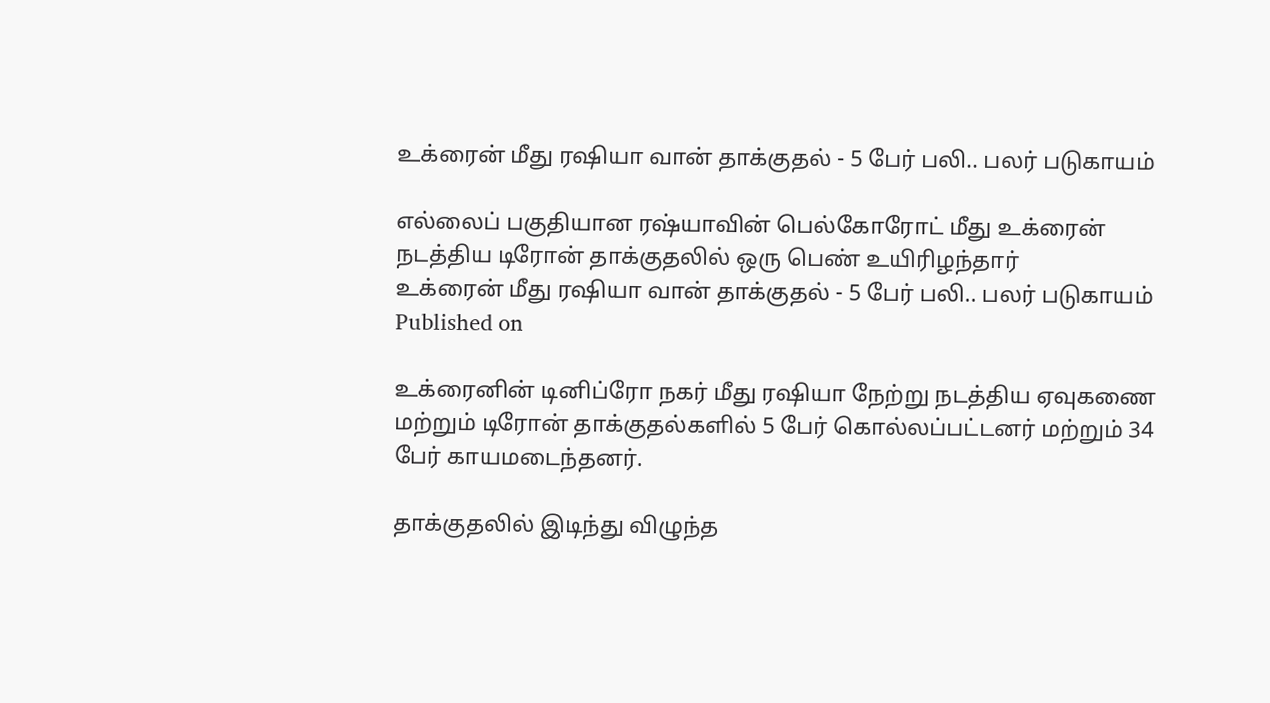உக்ரைன் மீது ரஷியா வான் தாக்குதல் - 5 பேர் பலி.. பலர் படுகாயம்

எல்லைப் பகுதியான ரஷ்யாவின் பெல்கோரோட் மீது உக்ரைன் நடத்திய டிரோன் தாக்குதலில் ஒரு பெண் உயிரிழந்தார்
உக்ரைன் மீது ரஷியா வான் தாக்குதல் - 5 பேர் பலி.. பலர் படுகாயம்
Published on

உக்ரைனின் டினிப்ரோ நகர் மீது ரஷியா நேற்று நடத்திய ஏவுகணை மற்றும் டிரோன் தாக்குதல்களில் 5 பேர் கொல்லப்பட்டனர் மற்றும் 34 பேர் காயமடைந்தனர்.

தாக்குதலில் இடிந்து விழுந்த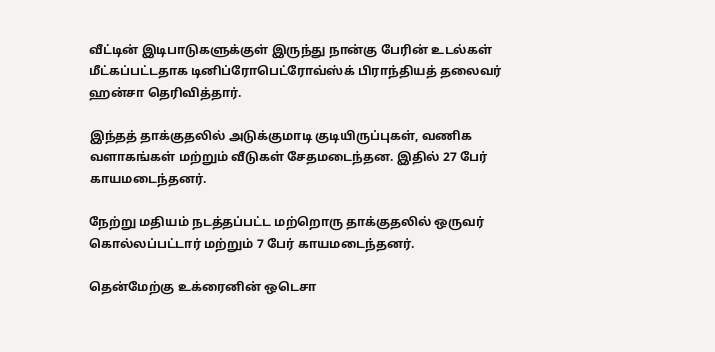வீட்டின் இடிபாடுகளுக்குள் இருந்து நான்கு பேரின் உடல்கள் மீட்கப்பட்டதாக டினிப்ரோபெட்ரோவ்ஸ்க் பிராந்தியத் தலைவர் ஹன்சா தெரிவித்தார்.

இந்தத் தாக்குதலில் அடுக்குமாடி குடியிருப்புகள், வணிக வளாகங்கள் மற்றும் வீடுகள் சேதமடைந்தன. இதில் 27 பேர் காயமடைந்தனர்.

நேற்று மதியம் நடத்தப்பட்ட மற்றொரு தாக்குதலில் ஒருவர் கொல்லப்பட்டார் மற்றும் 7 பேர் காயமடைந்தனர்.

தென்மேற்கு உக்ரைனின் ஒடெசா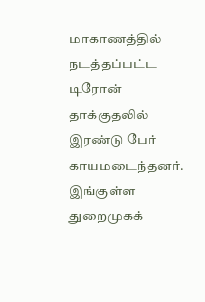மாகாணத்தில் நடத்தப்பட்ட டிரோன் தாக்குதலில் இரண்டு பேர் காயமடைந்தனர். இங்குள்ள துறைமுகக்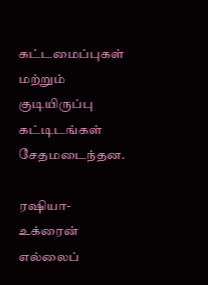கட்டமைப்புகள் மற்றும் குடியிருப்பு கட்டிடங்கள் சேதமடைந்தன.

ரஷியா-உக்ரைன் எல்லைப்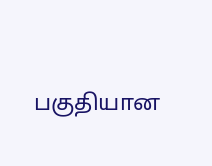பகுதியான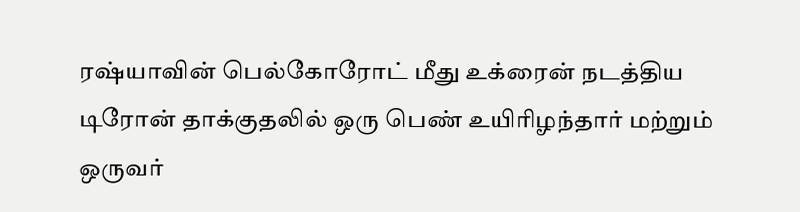ரஷ்யாவின் பெல்கோரோட் மீது உக்ரைன் நடத்திய டிரோன் தாக்குதலில் ஒரு பெண் உயிரிழந்தார் மற்றும் ஒருவர்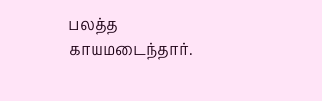பலத்த காயமடைந்தார்.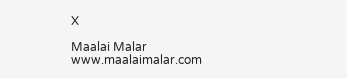X

Maalai Malar
www.maalaimalar.com